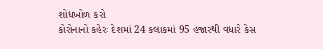શોધખોળ કરો
કોરોનાનો કહેરઃ દેશમાં 24 કલાકમાં 95 હજારથી વધારે કેસ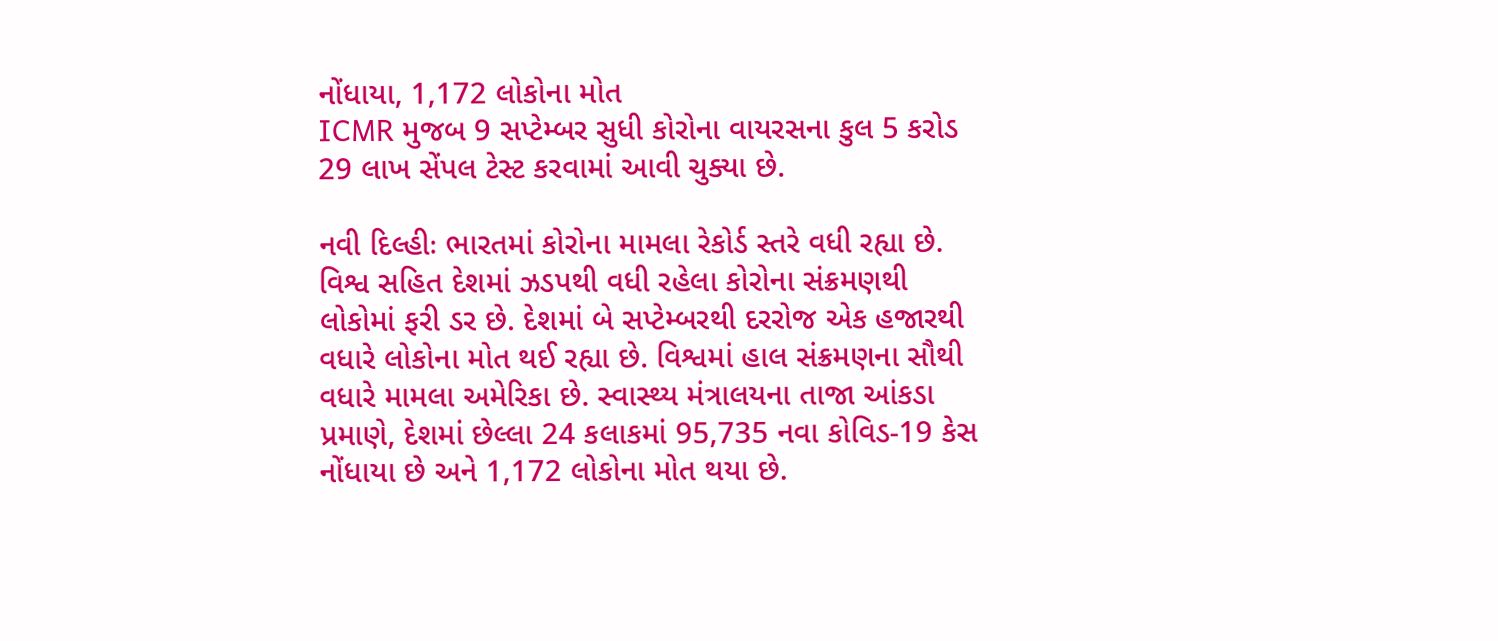નોંધાયા, 1,172 લોકોના મોત
ICMR મુજબ 9 સપ્ટેમ્બર સુધી કોરોના વાયરસના કુલ 5 કરોડ 29 લાખ સેંપલ ટેસ્ટ કરવામાં આવી ચુક્યા છે.

નવી દિલ્હીઃ ભારતમાં કોરોના મામલા રેકોર્ડ સ્તરે વધી રહ્યા છે. વિશ્વ સહિત દેશમાં ઝડપથી વધી રહેલા કોરોના સંક્રમણથી લોકોમાં ફરી ડર છે. દેશમાં બે સપ્ટેમ્બરથી દરરોજ એક હજારથી વધારે લોકોના મોત થઈ રહ્યા છે. વિશ્વમાં હાલ સંક્રમણના સૌથી વધારે મામલા અમેરિકા છે. સ્વાસ્થ્ય મંત્રાલયના તાજા આંકડા પ્રમાણે, દેશમાં છેલ્લા 24 કલાકમાં 95,735 નવા કોવિડ-19 કેસ નોંધાયા છે અને 1,172 લોકોના મોત થયા છે.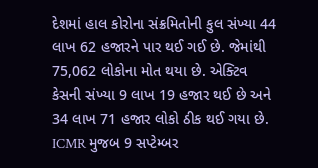દેશમાં હાલ કોરોના સંક્રમિતોની કુલ સંખ્યા 44 લાખ 62 હજારને પાર થઈ ગઈ છે. જેમાંથી 75,062 લોકોના મોત થયા છે. એક્ટિવ કેસની સંખ્યા 9 લાખ 19 હજાર થઈ છે અને 34 લાખ 71 હજાર લોકો ઠીક થઈ ગયા છે. ICMR મુજબ 9 સપ્ટેમ્બર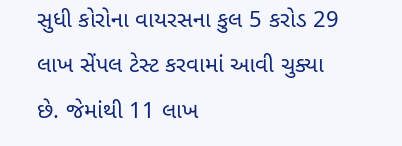સુધી કોરોના વાયરસના કુલ 5 કરોડ 29 લાખ સેંપલ ટેસ્ટ કરવામાં આવી ચુક્યા છે. જેમાંથી 11 લાખ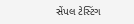સેંપલ ટેસ્ટિંગ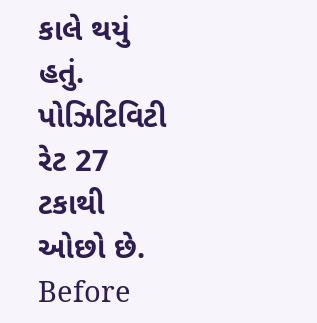કાલે થયું હતું. પોઝિટિવિટી રેટ 27 ટકાથી ઓછો છે.
Before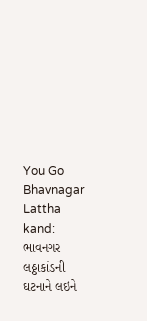You Go
Bhavnagar Lattha kand: ભાવનગર લઠ્ઠાકાંડની ઘટનાને લઇને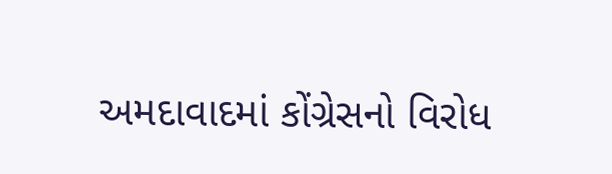અમદાવાદમાં કોંગ્રેસનો વિરોધ